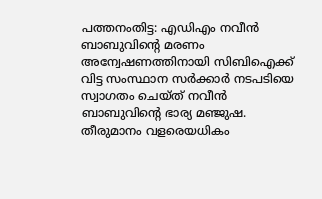പത്തനംതിട്ട: എഡിഎം നവീൻ ബാബുവിന്റെ മരണം അന്വേഷണത്തിനായി സിബിഐക്ക് വിട്ട സംസ്ഥാന സർക്കാർ നടപടിയെ സ്വാഗതം ചെയ്ത് നവീൻ ബാബുവിന്റെ ഭാര്യ മഞ്ജുഷ. തീരുമാനം വളരെയധികം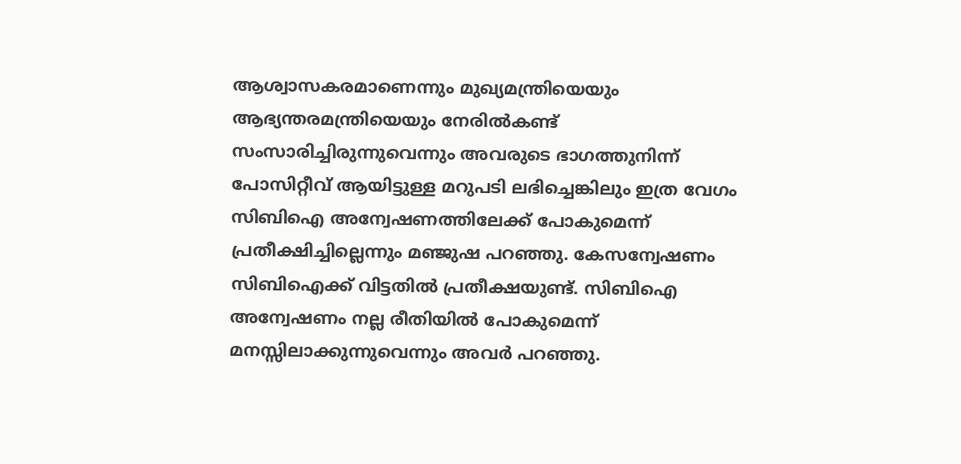ആശ്വാസകരമാണെന്നും മുഖ്യമന്ത്രിയെയും ആഭ്യന്തരമന്ത്രിയെയും നേരിൽകണ്ട് സംസാരിച്ചിരുന്നുവെന്നും അവരുടെ ഭാഗത്തുനിന്ന് പോസിറ്റീവ് ആയിട്ടുള്ള മറുപടി ലഭിച്ചെങ്കിലും ഇത്ര വേഗം സിബിഐ അന്വേഷണത്തിലേക്ക് പോകുമെന്ന് പ്രതീക്ഷിച്ചില്ലെന്നും മഞ്ജുഷ പറഞ്ഞു. കേസന്വേഷണം സിബിഐക്ക് വിട്ടതിൽ പ്രതീക്ഷയുണ്ട്. സിബിഐ അന്വേഷണം നല്ല രീതിയിൽ പോകുമെന്ന് മനസ്സിലാക്കുന്നുവെന്നും അവർ പറഞ്ഞു.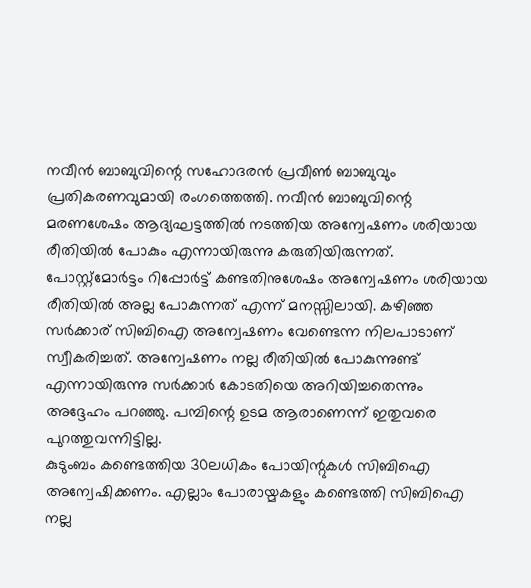നവീൻ ബാബുവിന്റെ സഹോദരൻ പ്രവീൺ ബാബുവും പ്രതികരണവുമായി രംഗത്തെത്തി. നവീൻ ബാബുവിന്റെ മരണശേഷം ആദ്യഘട്ടത്തിൽ നടത്തിയ അന്വേഷണം ശരിയായ രീതിയിൽ പോകും എന്നായിരുന്നു കരുതിയിരുന്നത്. പോസ്റ്റ്മോർട്ടം റിപ്പോർട്ട് കണ്ടതിനുശേഷം അന്വേഷണം ശരിയായ രീതിയിൽ അല്ല പോകുന്നത് എന്ന് മനസ്സിലായി. കഴിഞ്ഞ സർക്കാര് സിബിഐ അന്വേഷണം വേണ്ടെന്ന നിലപാടാണ് സ്വീകരിച്ചത്. അന്വേഷണം നല്ല രീതിയിൽ പോകുന്നുണ്ട് എന്നായിരുന്നു സർക്കാർ കോടതിയെ അറിയിച്ചതെന്നും അദ്ദേഹം പറഞ്ഞു. പമ്പിന്റെ ഉടമ ആരാണെന്ന് ഇതുവരെ പുറത്തുവന്നിട്ടില്ല.
കുടുംബം കണ്ടെത്തിയ 30ലധികം പോയിന്റുകൾ സിബിഐ അന്വേഷിക്കണം. എല്ലാം പോരായ്മകളും കണ്ടെത്തി സിബിഐ നല്ല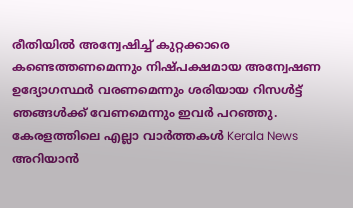രീതിയിൽ അന്വേഷിച്ച് കുറ്റക്കാരെ കണ്ടെത്തണമെന്നും നിഷ്പക്ഷമായ അന്വേഷണ ഉദ്യോഗസ്ഥർ വരണമെന്നും ശരിയായ റിസൾട്ട് ഞങ്ങൾക്ക് വേണമെന്നും ഇവർ പറഞ്ഞു.
കേരളത്തിലെ എല്ലാ വാർത്തകൾ Kerala News അറിയാൻ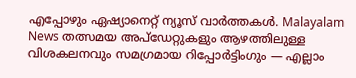എപ്പോഴും ഏഷ്യാനെറ്റ് ന്യൂസ് വാർത്തകൾ. Malayalam News തത്സമയ അപ്ഡേറ്റുകളും ആഴത്തിലുള്ള വിശകലനവും സമഗ്രമായ റിപ്പോർട്ടിംഗും — എല്ലാം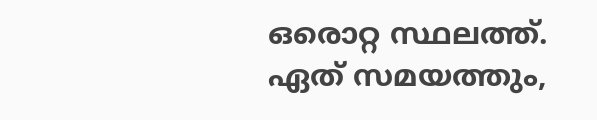ഒരൊറ്റ സ്ഥലത്ത്. ഏത് സമയത്തും,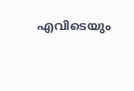എവിടെയും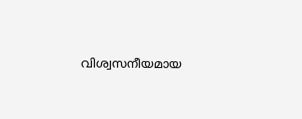വിശ്വസനീയമായ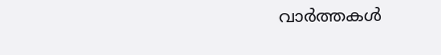വാർത്തകൾ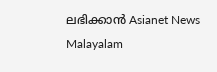ലഭിക്കാൻ Asianet News Malayalam